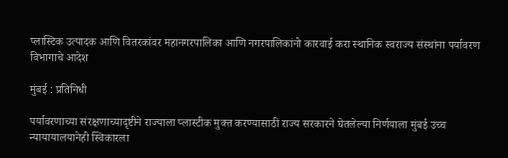प्लास्टिक उत्पादक आणि वितरकांवर महानगरपालिका आणि नगरपालिकांनो कारवाई करा स्थानिक स्वराज्य संस्थांना पर्यावरण विभागाचे आदेश

मुंबई : प्रतिनिधी

पर्यावरणाच्या संरक्षणाच्यादृष्टीने राज्याला प्लास्टीक मुक्त करण्यासाठी राज्य सरकारने घेतलेल्या निर्णयाला मुंबई उच्च न्यायायालयानेही स्विकारला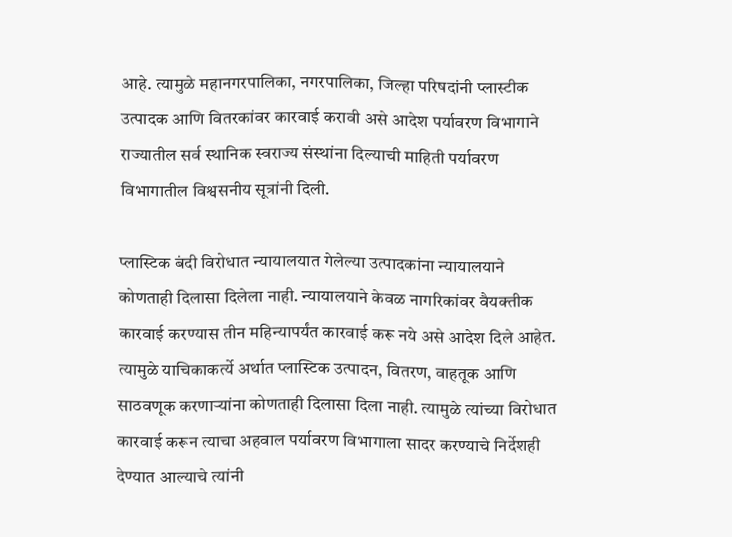आहे. त्यामुळे महानगरपालिका, नगरपालिका, जिल्हा परिषदांनी प्लास्टीक उत्पादक आणि वितरकांवर कारवाई करावी असे आदेश पर्यावरण विभागाने राज्यातील सर्व स्थानिक स्वराज्य संस्थांना दिल्याची माहिती पर्यावरण विभागातील विश्वसनीय सूत्रांनी दिली.

प्लास्टिक बंदी विरोधात न्यायालयात गेलेल्या उत्पादकांना न्यायालयाने कोणताही दिलासा दिलेला नाही. न्यायालयाने केवळ नागरिकांवर वैयक्तीक कारवाई करण्यास तीन महिन्यापर्यंत कारवाई करू नये असे आदेश दिले आहेत. त्यामुळे याचिकाकर्त्ये अर्थात प्लास्टिक उत्पादन, वितरण, वाहतूक आणि साठवणूक करणाऱ्यांना कोणताही दिलासा दिला नाही. त्यामुळे त्यांच्या विरोधात कारवाई करून त्याचा अहवाल पर्यावरण विभागाला सादर करण्याचे निर्देशही देण्यात आल्याचे त्यांनी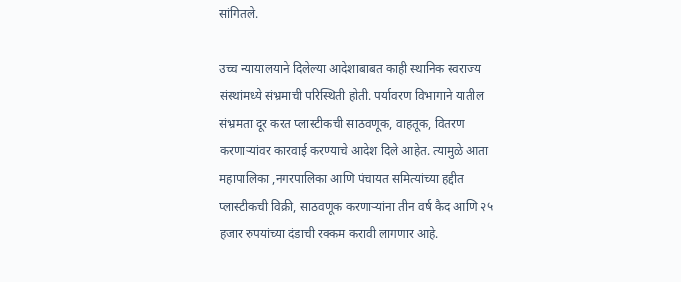सांगितले.

उच्च न्यायालयाने दिलेल्या आदेशाबाबत काही स्थानिक स्वराज्य संस्थांमध्ये संभ्रमाची परिस्थिती होती. पर्यावरण विभागाने यातील संभ्रमता दूर करत प्लास्टीकची साठवणूक, वाहतूक, वितरण करणाऱ्यांवर कारवाई करण्याचे आदेश दिले आहेत. त्यामुळे आता महापालिका ,नगरपालिका आणि पंचायत समित्यांच्या हद्दीत प्लास्टीकची विक्री, साठवणूक करणाऱ्यांना तीन वर्ष कैद आणि २५ हजार रुपयांच्या दंडाची रक्कम करावी लागणार आहे.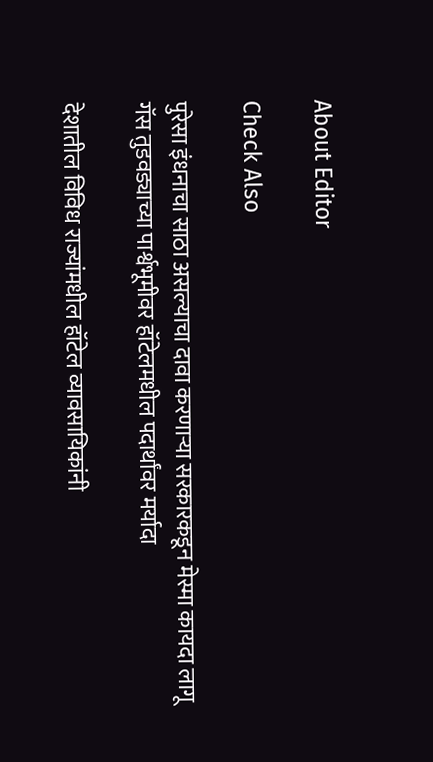About Editor

Check Also

पुरेसा इंधनाचा साठा असल्याचा दावा करणाऱ्या सरकारकडून मेस्मा कायदा लागू गॅस तुडवड्याच्या पार्श्वभूमीवर हॉटेलमधील पदार्थांवर मर्यादा

देशातील विविध राज्यांमधील हॉटेल व्यावसायिकांनी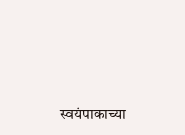स्वयंपाकाच्या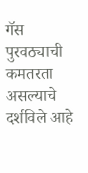गॅस पुरवठ्याची कमतरता असल्याचे दर्शविले आहे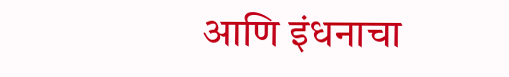आणि इंधनाचा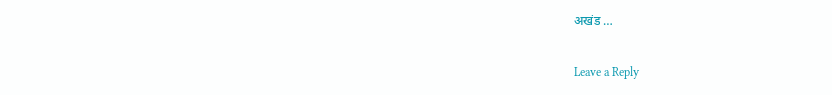अखंड …

Leave a Reply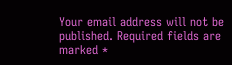Your email address will not be published. Required fields are marked *